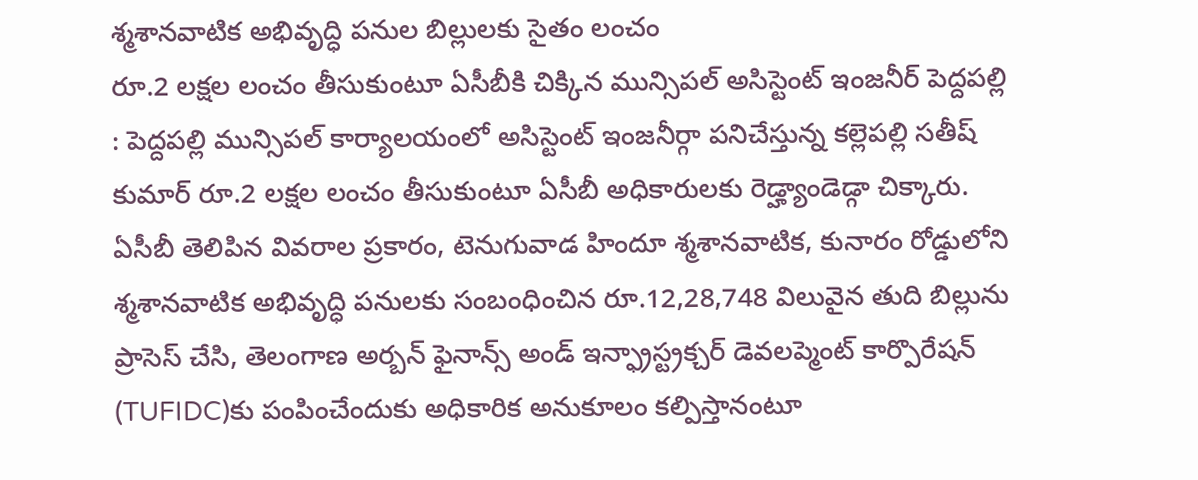శ్మశానవాటిక అభివృద్ధి పనుల బిల్లులకు సైతం లంచం
రూ.2 లక్షల లంచం తీసుకుంటూ ఏసీబీకి చిక్కిన మున్సిపల్ అసిస్టెంట్ ఇంజనీర్ పెద్దపల్లి : పెద్దపల్లి మున్సిపల్ కార్యాలయంలో అసిస్టెంట్ ఇంజనీర్గా పనిచేస్తున్న కల్లెపల్లి సతీష్ కుమార్ రూ.2 లక్షల లంచం తీసుకుంటూ ఏసీబీ అధికారులకు రెడ్హ్యాండెడ్గా చిక్కారు. ఏసీబీ తెలిపిన వివరాల ప్రకారం, టెనుగువాడ హిందూ శ్మశానవాటిక, కునారం రోడ్డులోని శ్మశానవాటిక అభివృద్ధి పనులకు సంబంధించిన రూ.12,28,748 విలువైన తుది బిల్లును ప్రాసెస్ చేసి, తెలంగాణ అర్బన్ ఫైనాన్స్ అండ్ ఇన్ఫ్రాస్ట్రక్చర్ డెవలప్మెంట్ కార్పొరేషన్ (TUFIDC)కు పంపించేందుకు అధికారిక అనుకూలం కల్పిస్తానంటూ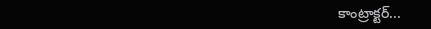కాంట్రాక్టర్...